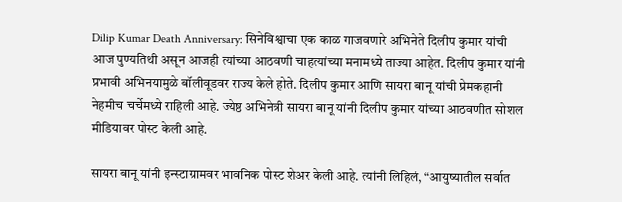Dilip Kumar Death Anniversary: सिनेविश्वाचा एक काळ गाजवणारे अभिनेते दिलीप कुमार यांची आज पुण्यतिथी असून आजही त्यांच्या आठवणी चाहत्यांच्या मनामध्ये ताज्या आहेत. दिलीप कुमार यांनी प्रभावी अभिनयामुळे बॉलीवूडवर राज्य केले होते. दिलीप कुमार आणि सायरा बानू यांची प्रेमकहानी नेहमीच चर्चेमध्ये राहिली आहे. ज्येष्ठ अभिनेत्री सायरा बानू यांनी दिलीप कुमार यांच्या आठवणीत सोशल मीडियावर पोस्ट केली आहे.

सायरा बानू यांनी इन्स्टाग्रामवर भावनिक पोस्ट शेअर केली आहे. त्यांनी लिहिलं, “आयुष्यातील सर्वात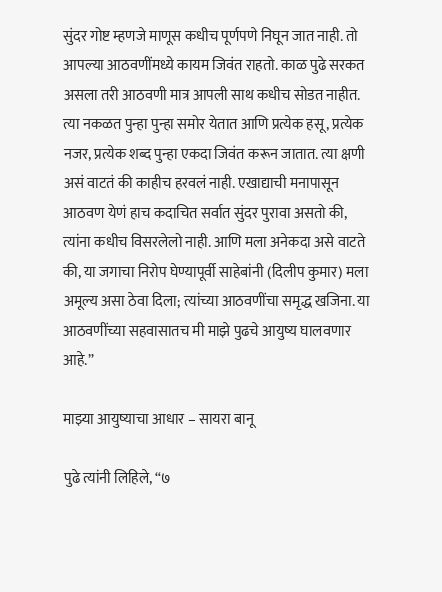सुंदर गोष्ट म्हणजे माणूस कधीच पूर्णपणे निघून जात नाही. तो आपल्या आठवणींमध्ये कायम जिवंत राहतो. काळ पुढे सरकत असला तरी आठवणी मात्र आपली साथ कधीच सोडत नाहीत. त्या नकळत पुन्हा पुन्हा समोर येतात आणि प्रत्येक हसू, प्रत्येक नजर, प्रत्येक शब्द पुन्हा एकदा जिवंत करून जातात. त्या क्षणी असं वाटतं की काहीच हरवलं नाही. एखाद्याची मनापासून आठवण येणं हाच कदाचित सर्वात सुंदर पुरावा असतो की, त्यांना कधीच विसरलेलो नाही. आणि मला अनेकदा असे वाटते की, या जगाचा निरोप घेण्यापूर्वी साहेबांनी (दिलीप कुमार) मला अमूल्य असा ठेवा दिला; त्यांच्या आठवणींचा समृद्ध खजिना. या आठवणींच्या सहवासातच मी माझे पुढचे आयुष्य घालवणार आहे.”

माझ्या आयुष्याचा आधार – सायरा बानू

पुढे त्यांनी लिहिले, “७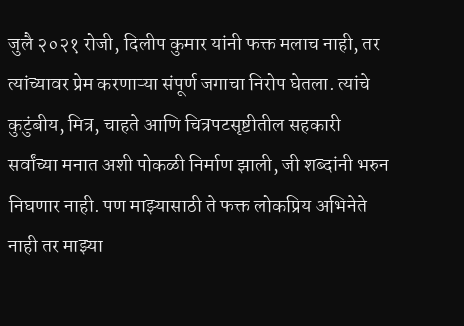जुलै २०२१ रोजी, दिलीप कुमार यांनी फक्त मलाच नाही, तर त्यांच्यावर प्रेम करणाऱ्या संपूर्ण जगाचा निरोप घेतला. त्यांचे कुटुंबीय, मित्र, चाहते आणि चित्रपटसृष्टीतील सहकारी सर्वांच्या मनात अशी पोकळी निर्माण झाली, जी शब्दांनी भरुन निघणार नाही. पण माझ्यासाठी ते फक्त लोकप्रिय अभिनेते नाही तर माझ्या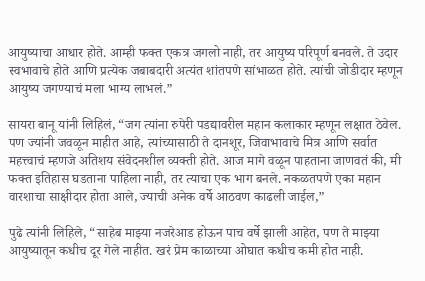आयुष्याचा आधार होते. आम्ही फक्त एकत्र जगलो नाही, तर आयुष्य परिपूर्ण बनवले. ते उदार स्वभावाचे होते आणि प्रत्येक जबाबदारी अत्यंत शांतपणे सांभाळत होते. त्यांची जोडीदार म्हणून आयुष्य जगण्याचं मला भाग्य लाभलं.”

सायरा बानू यांनी लिहिलं, “जग त्यांना रुपेरी पडद्यावरील महान कलाकार म्हणून लक्षात ठेवेल. पण ज्यांनी जवळून माहीत आहे, त्यांच्यासाठी ते दानशूर, जिवाभावाचे मित्र आणि सर्वात महत्त्वाचं म्हणजे अतिशय संवेदनशील व्यक्ती होते. आज मागे वळून पाहताना जाणवतं की, मी फक्त इतिहास घडताना पाहिला नाही, तर त्याचा एक भाग बनले. नकळतपणे एका महान वारशाचा साक्षीदार होता आले, ज्याची अनेक वर्षे आठवण काढली जाईल,”

पुढे त्यांनी लिहिले, “साहेब माझ्या नजरेआड होऊन पाच वर्षे झाली आहेत, पण ते माझ्या आयुष्यातून कधीच दूर गेले नाहीत. खरं प्रेम काळाच्या ओघात कधीच कमी होत नाही.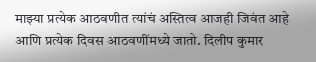माझ्या प्रत्येक आठवणीत त्यांचं अस्तित्व आजही जिवंत आहे आणि प्रत्येक दिवस आठवणींमध्ये जातो. दिलीप कुमार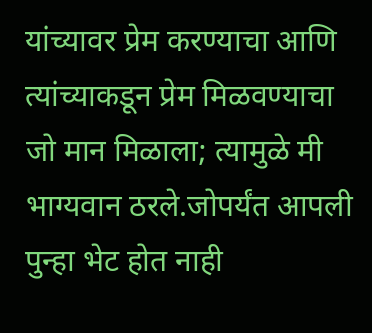यांच्यावर प्रेम करण्याचा आणि त्यांच्याकडून प्रेम मिळवण्याचा जो मान मिळाला; त्यामुळे मी भाग्यवान ठरले.जोपर्यंत आपली पुन्हा भेट होत नाही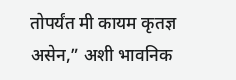तोपर्यंत मी कायम कृतज्ञ असेन,” अशी भावनिक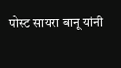पोस्ट सायरा बानू यांनी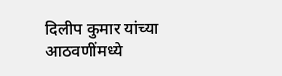दिलीप कुमार यांच्या आठवणींमध्ये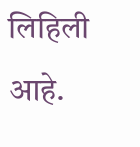लिहिली आहे.